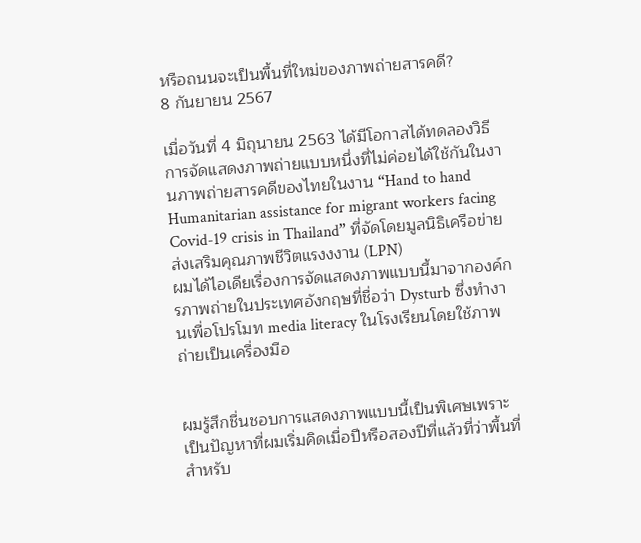หรือถนนจะเป็นพื้นที่ใหม่ของภาพถ่ายสารคดี?
8 กันยายน 2567

เมื่อวันที่ 4 มิถุนายน 2563 ได้มีโอกาสได้ทดลองวิธีการจัดแสดงภาพถ่ายแบบหนึ่งที่ไม่ค่อยได้ใช้กันในงานภาพถ่ายสารคดีของไทยในงาน “Hand to hand Humanitarian assistance for migrant workers facing Covid-19 crisis in Thailand” ที่จัดโดยมูลนิธิเครือข่ายส่งเสริมคุณภาพชีวิตแรงงงาน (LPN)
ผมได้ไอเดียเรื่องการจัดแสดงภาพแบบนี้มาจากองค์กรภาพถ่ายในประเทศอังกฤษที่ชื่อว่า Dysturb ซึ่งทำงานเพื่อโปรโมท media literacy ในโรงเรียนโดยใช้ภาพถ่ายเป็นเครื่องมือ


ผมรู้สึกชื่นชอบการแสดงภาพแบบนี้เป็นพิเศษเพราะเป็นปัญหาที่ผมเริ่มคิดเมื่อปีหรือสองปีที่แล้วที่ว่าพื้นที่สำหรับ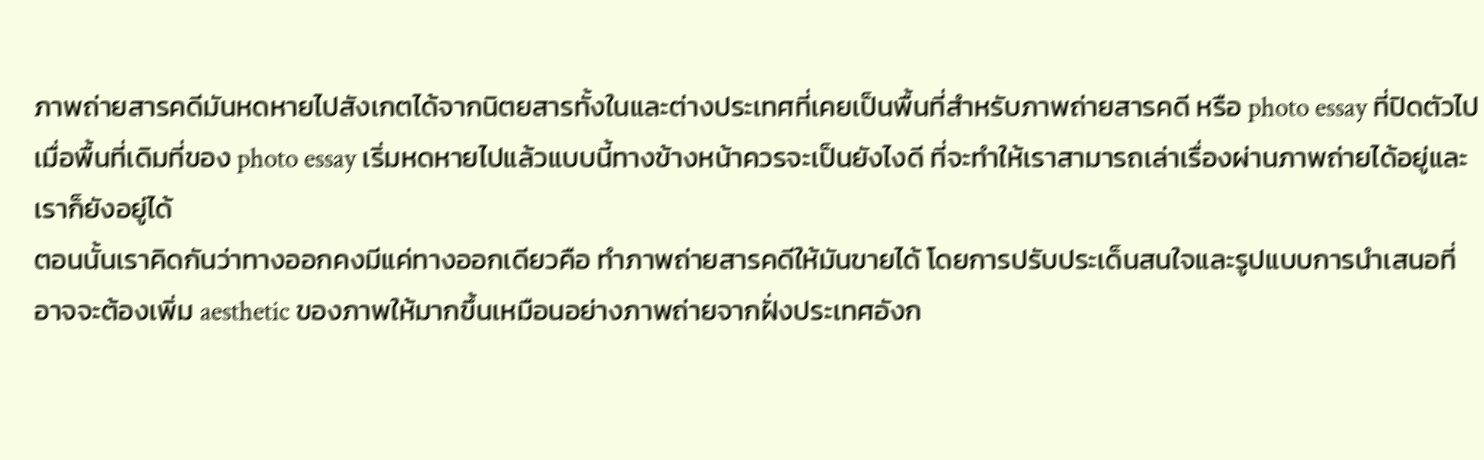ภาพถ่ายสารคดีมันหดหายไปสังเกตได้จากนิตยสารทั้งในและต่างประเทศที่เคยเป็นพื้นที่สำหรับภาพถ่ายสารคดี หรือ photo essay ที่ปิดตัวไป
เมื่อพื้นที่เดิมที่ของ photo essay เริ่มหดหายไปแล้วแบบนี้ทางข้างหน้าควรจะเป็นยังไงดี ที่จะทำให้เราสามารถเล่าเรื่องผ่านภาพถ่ายได้อยู่และเราก็ยังอยู่ได้
ตอนนั้นเราคิดกันว่าทางออกคงมีแค่ทางออกเดียวคือ ทำภาพถ่ายสารคดีให้มันขายได้ โดยการปรับประเด็นสนใจและรูปแบบการนำเสนอที่อาจจะต้องเพิ่ม aesthetic ของภาพให้มากขึ้นเหมือนอย่างภาพถ่ายจากฝั่งประเทศอังก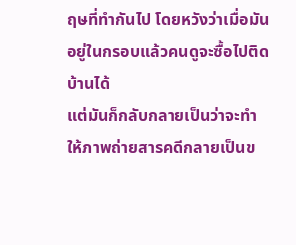ฤษที่ทำกันไป โดยหวังว่าเมื่อมันอยู่ในกรอบแล้วคนดูจะซื้อไปติดบ้านได้
แต่มันก็กลับกลายเป็นว่าจะทำให้ภาพถ่ายสารคดีกลายเป็นข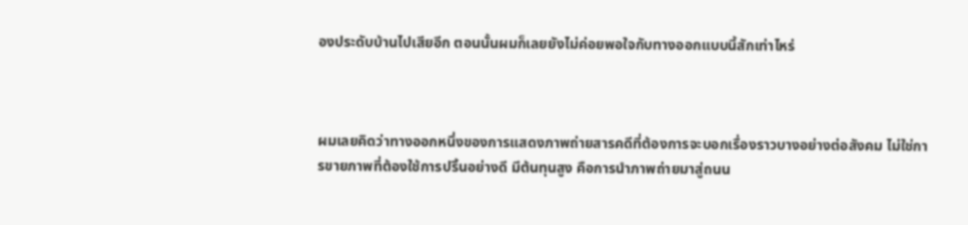องประดับบ้านไปเสียอีก ตอนนั้นผมก็เลยยังไม่ค่อยพอใจกับทางออกแบบนี้สักเท่าไหร่



ผมเลยคิดว่าทางออกหนึ่งของการแสดงภาพถ่ายสารคดีที่ต้องการจะบอกเรื่องราวบางอย่างต่อสังคม ไม่ใช่การขายภาพที่ต้องใช้การปริ้นอย่างดี มีต้นทุนสูง คือการนำภาพถ่ายมาสู่ถนน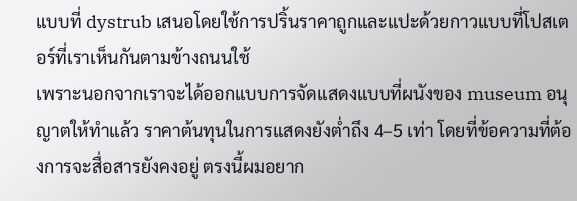แบบที่ dystrub เสนอโดยใช้การปริ้นราคาถูกและแปะด้วยกาวแบบที่โปสเตอร์ที่เราเห็นกันตามข้างถนนใช้
เพราะนอกจากเราจะได้ออกแบบการจัดแสดงแบบที่ผนังของ museum อนุญาตให้ทำแล้ว ราคาต้นทุนในการแสดงยังต่ำถึง 4–5 เท่า โดยที่ข้อความที่ต้องการจะสื่อสารยังคงอยู่ ตรงนี้ผมอยาก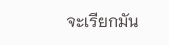จะเรียกมัน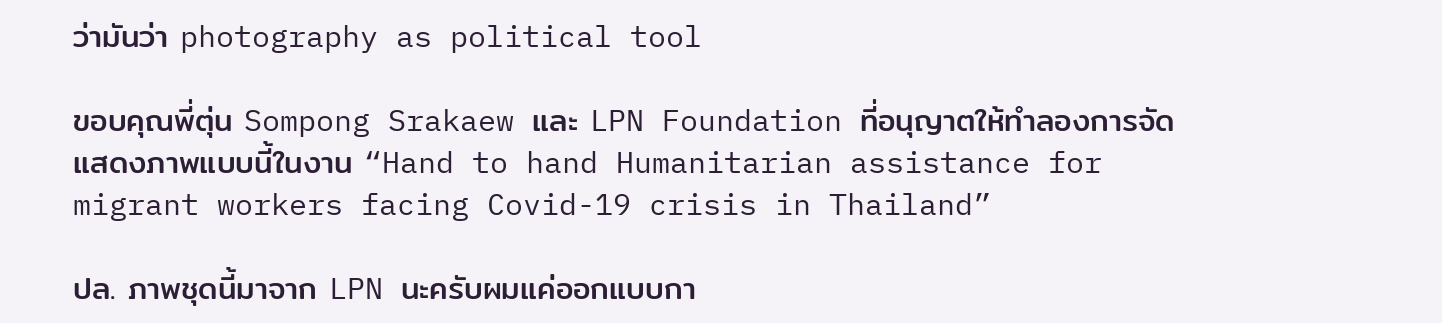ว่ามันว่า photography as political tool

ขอบคุณพี่ตุ่น Sompong Srakaew และ LPN Foundation ที่อนุญาตให้ทำลองการจัดแสดงภาพแบบนี้ในงาน “Hand to hand Humanitarian assistance for migrant workers facing Covid-19 crisis in Thailand”

ปล. ภาพชุดนี้มาจาก LPN นะครับผมแค่ออกแบบกา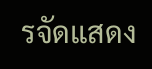รจัดแสดง